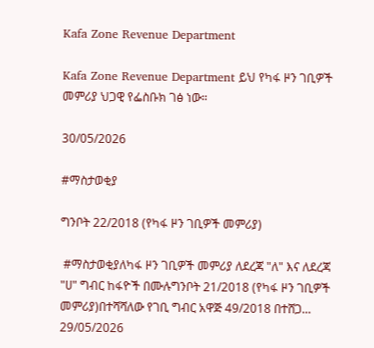Kafa Zone Revenue Department

Kafa Zone Revenue Department ይህ የካፋ ዞን ገቢዎች መምሪያ ህጋዊ የፌስቡክ ገፅ ነው።

30/05/2026

#ማስታወቂያ

ግንቦት 22/2018 (የካፋ ዞን ገቢዎች መምሪያ)

 #ማስታወቂያለካፋ ዞን ገቢዎች መምሪያ ለደረጃ "ለ" እና ለደረጃ "ሀ" ግብር ከፋዮች በሙሉግንቦት 21/2018 (የካፋ ዞን ገቢዎች መምሪያ)በተሻሻለው የገቢ ግብር አዋጅ 49/2018 በተሸጋ...
29/05/2026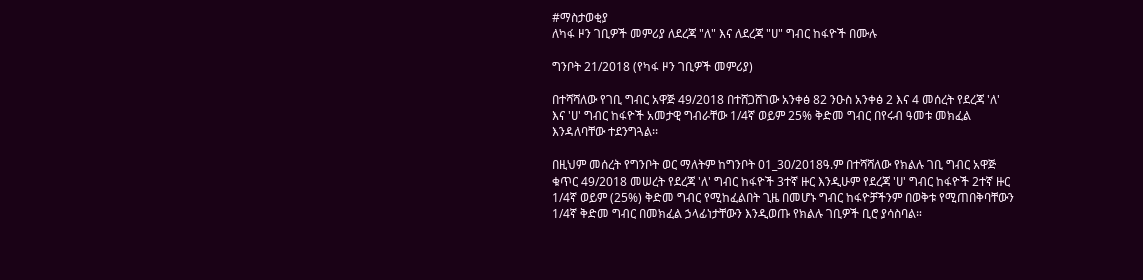#ማስታወቂያ
ለካፋ ዞን ገቢዎች መምሪያ ለደረጃ "ለ" እና ለደረጃ "ሀ" ግብር ከፋዮች በሙሉ

ግንቦት 21/2018 (የካፋ ዞን ገቢዎች መምሪያ)

በተሻሻለው የገቢ ግብር አዋጅ 49/2018 በተሸጋሸገው አንቀፅ 82 ንዑስ አንቀፅ 2 እና 4 መሰረት የደረጃ 'ለ' እና 'ሀ' ግብር ከፋዮች አመታዊ ግብራቸው 1/4ኛ ወይም 25% ቅድመ ግብር በየሩብ ዓመቱ መክፈል እንዳለባቸው ተደንግጓል፡፡

በዚህም መሰረት የግንቦት ወር ማለትም ከግንቦት 01_30/2018ዓ.ም በተሻሻለው የክልሉ ገቢ ግብር አዋጅ ቁጥር 49/2018 መሠረት የደረጃ 'ለ' ግብር ከፋዮች 3ተኛ ዙር እንዲሁም የደረጃ 'ሀ' ግብር ከፋዮች 2ተኛ ዙር 1/4ኛ ወይም (25%) ቅድመ ግብር የሚከፈልበት ጊዜ በመሆኑ ግብር ከፋዮቻችንም በወቅቱ የሚጠበቅባቸውን 1/4ኛ ቅድመ ግብር በመክፈል ኃላፊነታቸውን እንዲወጡ የክልሉ ገቢዎች ቢሮ ያሳስባል።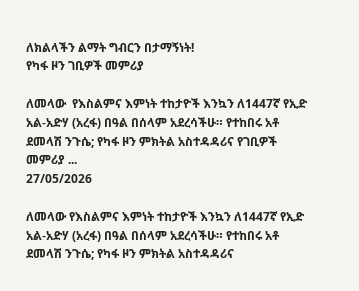ለክልላችን ልማት ግብርን በታማኝነት!
የካፋ ዞን ገቢዎች መምሪያ

ለመላው  የእስልምና እምነት ተከታዮች እንኳን ለ1447ኛ የኢድ አል-አድሃ (አረፋ) በዓል በሰላም አደረሳችሁ። የተከበሩ አቶ ደመላሽ ንጉሴ; የካፋ ዞን ምክትል አስተዳዳሪና የገቢዎች መምሪያ ...
27/05/2026

ለመላው የእስልምና እምነት ተከታዮች እንኳን ለ1447ኛ የኢድ አል-አድሃ (አረፋ) በዓል በሰላም አደረሳችሁ። የተከበሩ አቶ ደመላሽ ንጉሴ; የካፋ ዞን ምክትል አስተዳዳሪና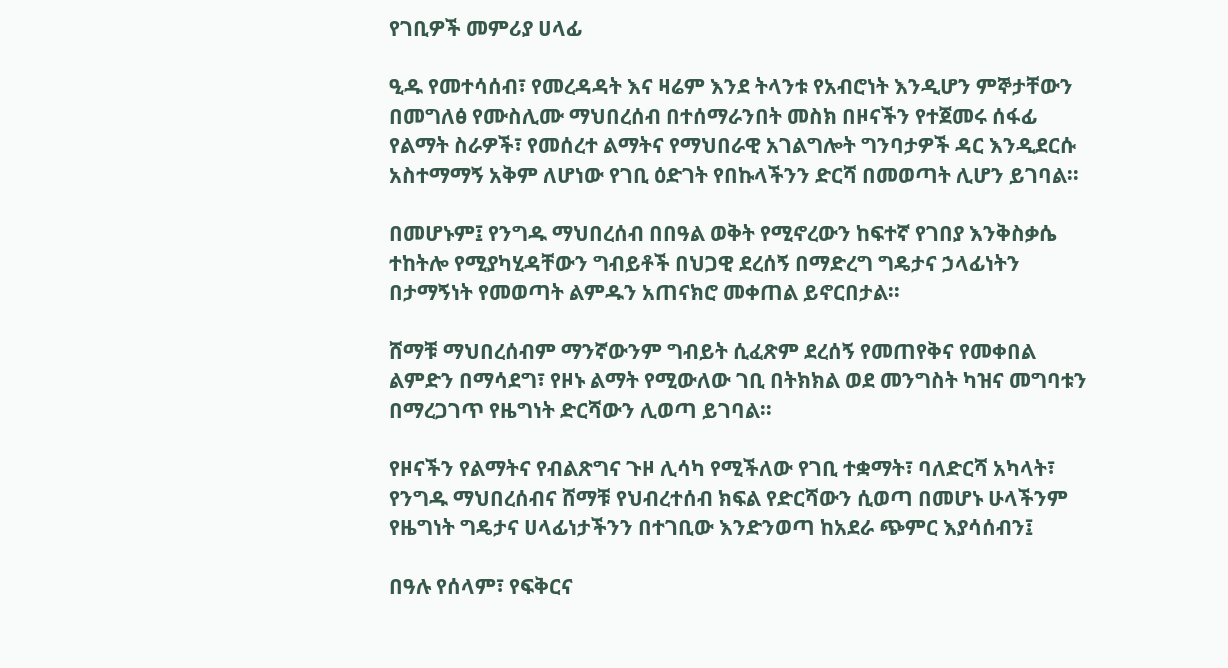የገቢዎች መምሪያ ሀላፊ

ዒዱ የመተሳሰብ፣ የመረዳዳት እና ዛሬም እንደ ትላንቱ የአብሮነት እንዲሆን ምኞታቸውን በመግለፅ የሙስሊሙ ማህበረሰብ በተሰማራንበት መስክ በዞናችን የተጀመሩ ሰፋፊ የልማት ስራዎች፣ የመሰረተ ልማትና የማህበራዊ አገልግሎት ግንባታዎች ዳር እንዲደርሱ አስተማማኝ አቅም ለሆነው የገቢ ዕድገት የበኩላችንን ድርሻ በመወጣት ሊሆን ይገባል፡፡

በመሆኑም፤ የንግዱ ማህበረሰብ በበዓል ወቅት የሚኖረውን ከፍተኛ የገበያ እንቅስቃሴ ተከትሎ የሚያካሂዳቸውን ግብይቶች በህጋዊ ደረሰኝ በማድረግ ግዴታና ኃላፊነትን በታማኝነት የመወጣት ልምዱን አጠናክሮ መቀጠል ይኖርበታል፡፡

ሸማቹ ማህበረሰብም ማንኛውንም ግብይት ሲፈጽም ደረሰኝ የመጠየቅና የመቀበል ልምድን በማሳደግ፣ የዞኑ ልማት የሚውለው ገቢ በትክክል ወደ መንግስት ካዝና መግባቱን በማረጋገጥ የዜግነት ድርሻውን ሊወጣ ይገባል፡፡

የዞናችን የልማትና የብልጽግና ጉዞ ሊሳካ የሚችለው የገቢ ተቋማት፣ ባለድርሻ አካላት፣ የንግዱ ማህበረሰብና ሸማቹ የህብረተሰብ ክፍል የድርሻውን ሲወጣ በመሆኑ ሁላችንም የዜግነት ግዴታና ሀላፊነታችንን በተገቢው እንድንወጣ ከአደራ ጭምር እያሳሰብን፤

በዓሉ የሰላም፣ የፍቅርና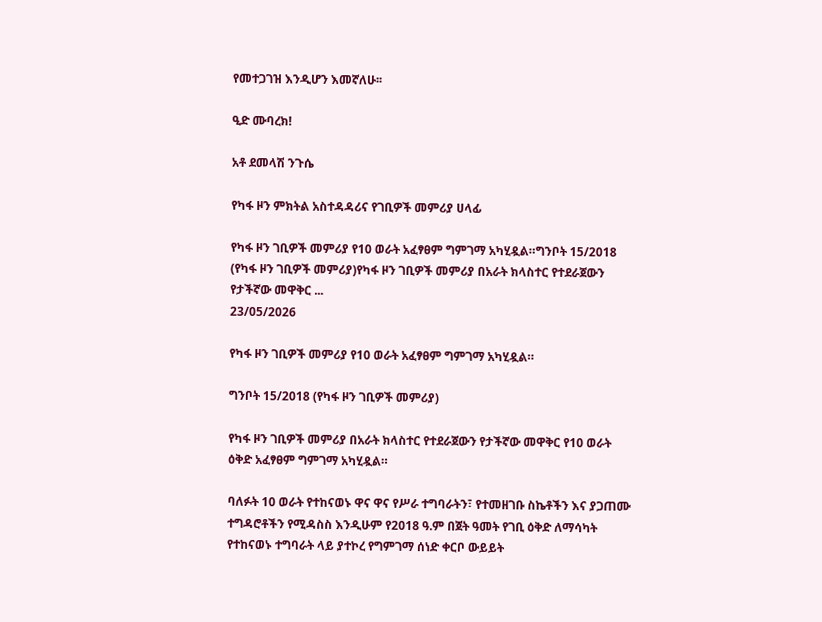የመተጋገዝ እንዲሆን እመኛለሁ፡፡

ዒድ ሙባረክ!

አቶ ደመላሽ ንጉሴ

የካፋ ዞን ምክትል አስተዳዳሪና የገቢዎች መምሪያ ሀላፊ

የካፋ ዞን ገቢዎች መምሪያ የ10 ወራት አፈፃፀም ግምገማ አካሂዷል።ግንቦት 15/2018 (የካፋ ዞን ገቢዎች መምሪያ)የካፋ ዞን ገቢዎች መምሪያ በአራት ክላስተር የተደራጀውን የታችኛው መዋቅር ...
23/05/2026

የካፋ ዞን ገቢዎች መምሪያ የ10 ወራት አፈፃፀም ግምገማ አካሂዷል።

ግንቦት 15/2018 (የካፋ ዞን ገቢዎች መምሪያ)

የካፋ ዞን ገቢዎች መምሪያ በአራት ክላስተር የተደራጀውን የታችኛው መዋቅር የ10 ወራት ዕቅድ አፈፃፀም ግምገማ አካሂዷል።

ባለፉት 10 ወራት የተከናወኑ ዋና ዋና የሥራ ተግባራትን፣ የተመዘገቡ ስኬቶችን እና ያጋጠሙ ተግዳሮቶችን የሚዳስስ እንዲሁም የ2018 ዓ.ም በጀት ዓመት የገቢ ዕቅድ ለማሳካት የተከናወኑ ተግባራት ላይ ያተኮረ የግምገማ ሰነድ ቀርቦ ውይይት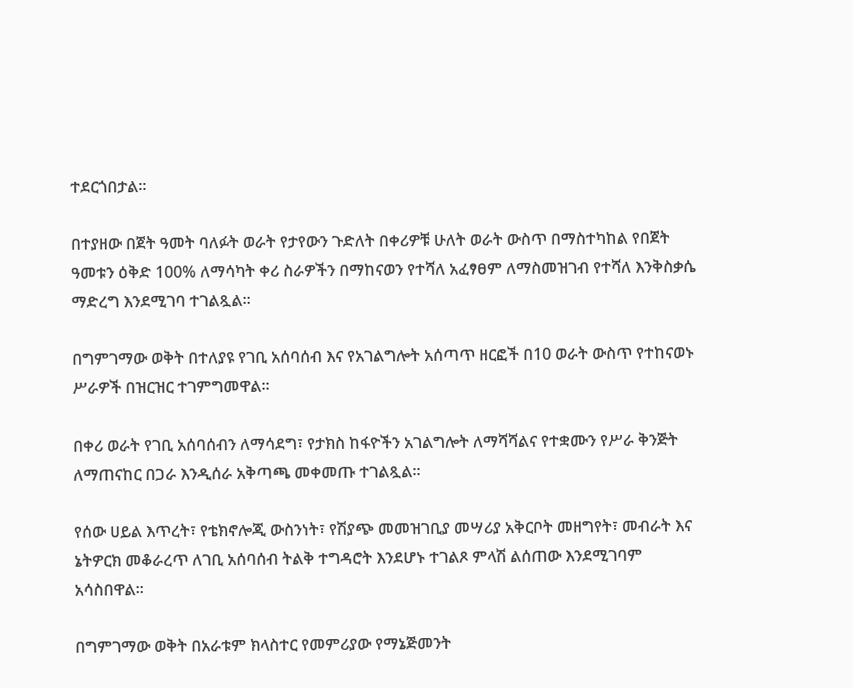ተደርጎበታል።

በተያዘው በጀት ዓመት ባለፉት ወራት የታየውን ጉድለት በቀሪዎቹ ሁለት ወራት ውስጥ በማስተካከል የበጀት ዓመቱን ዕቅድ 100% ለማሳካት ቀሪ ስራዎችን በማከናወን የተሻለ አፈፃፀም ለማስመዝገብ የተሻለ እንቅስቃሴ ማድረግ እንደሚገባ ተገልጿል።

በግምገማው ወቅት በተለያዩ የገቢ አሰባሰብ እና የአገልግሎት አሰጣጥ ዘርፎች በ10 ወራት ውስጥ የተከናወኑ ሥራዎች በዝርዝር ተገምግመዋል።

በቀሪ ወራት የገቢ አሰባሰብን ለማሳደግ፣ የታክስ ከፋዮችን አገልግሎት ለማሻሻልና የተቋሙን የሥራ ቅንጅት ለማጠናከር በጋራ እንዲሰራ አቅጣጫ መቀመጡ ተገልጿል።

የሰው ሀይል እጥረት፣ የቴክኖሎጂ ውስንነት፣ የሽያጭ መመዝገቢያ መሣሪያ አቅርቦት መዘግየት፣ መብራት እና ኔትዎርክ መቆራረጥ ለገቢ አሰባሰብ ትልቅ ተግዳሮት እንደሆኑ ተገልጾ ምላሽ ልሰጠው እንደሚገባም አሳስበዋል።

በግምገማው ወቅት በአራቱም ክላስተር የመምሪያው የማኔጅመንት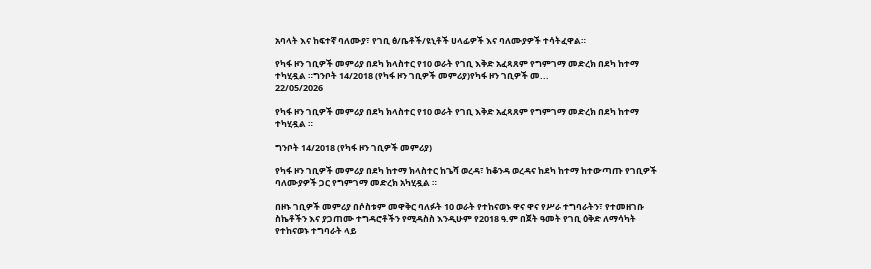አባላት እና ከፍተኛ ባለሙያ፣ የገቢ ፅ/ቤቶች/ዩኒቶች ሀላፊዎች እና ባለሙያዎች ተሳትፈዋል።

የካፋ ዞን ገቢዎች መምሪያ በደካ ክላስተር የ10 ወራት የገቢ እቅድ አፈጻጸም የግምገማ መድረክ በደካ ከተማ ተካሂዷል ።ግንቦት 14/2018 (የካፋ ዞን ገቢዎች መምሪያ)የካፋ ዞን ገቢዎች መ...
22/05/2026

የካፋ ዞን ገቢዎች መምሪያ በደካ ክላስተር የ10 ወራት የገቢ እቅድ አፈጻጸም የግምገማ መድረክ በደካ ከተማ ተካሂዷል ።

ግንቦት 14/2018 (የካፋ ዞን ገቢዎች መምሪያ)

የካፋ ዞን ገቢዎች መምሪያ በደካ ከተማ ክላስተር ከጌሻ ወረዳ፣ ከቆንዳ ወረዳና ከደካ ከተማ ከተውጣጡ የገቢዎች ባለሙያዎች ጋር የግምገማ መድረክ አካሂዷል ።

በዞኑ ገቢዎች መምሪያ በሶስቱም መዋቅር ባለፉት 10 ወራት የተከናወኑ ዋና ዋና የሥራ ተግባራትን፣ የተመዘገቡ ስኬቶችን እና ያጋጠሙ ተግዳሮቶችን የሚዳስስ እንዲሁም የ2018 ዓ.ም በጀት ዓመት የገቢ ዕቅድ ለማሳካት የተከናወኑ ተግባራት ላይ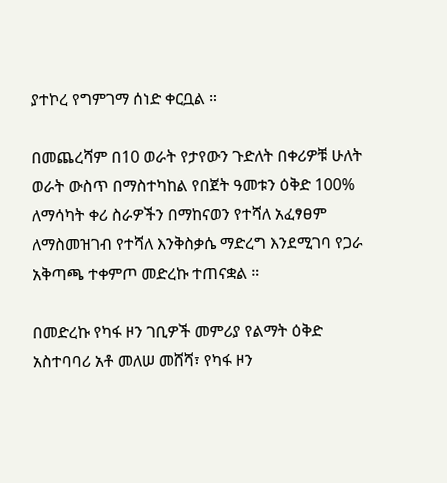ያተኮረ የግምገማ ሰነድ ቀርቧል ።

በመጨረሻም በ10 ወራት የታየውን ጉድለት በቀሪዎቹ ሁለት ወራት ውስጥ በማስተካከል የበጀት ዓመቱን ዕቅድ 100% ለማሳካት ቀሪ ስራዎችን በማከናወን የተሻለ አፈፃፀም ለማስመዝገብ የተሻለ እንቅስቃሴ ማድረግ እንደሚገባ የጋራ አቅጣጫ ተቀምጦ መድረኩ ተጠናቋል ።

በመድረኩ የካፋ ዞን ገቢዎች መምሪያ የልማት ዕቅድ አስተባባሪ አቶ መለሠ መሸሻ፣ የካፋ ዞን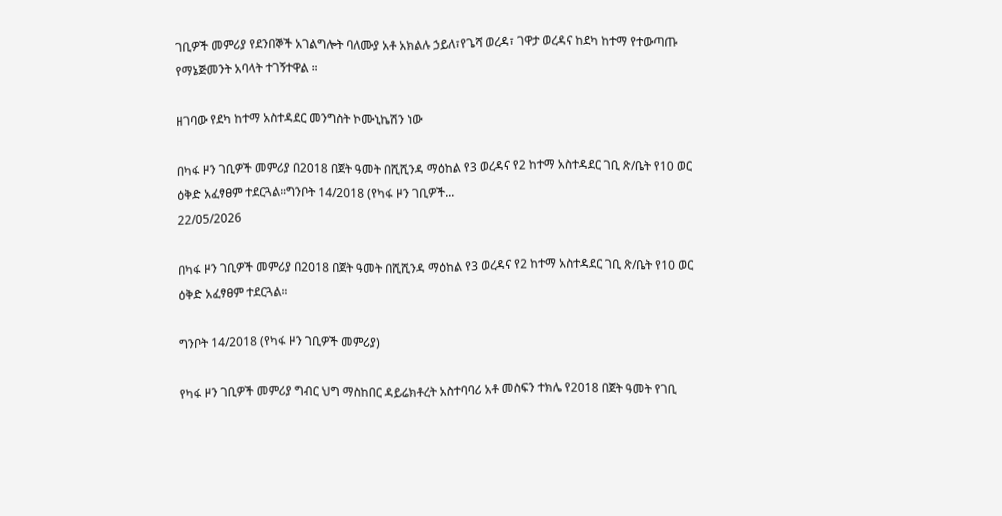ገቢዎች መምሪያ የደንበኞች አገልግሎት ባለሙያ አቶ አክልሉ ኃይለ፣የጌሻ ወረዳ፣ ገዋታ ወረዳና ከደካ ከተማ የተውጣጡ የማኔጅመንት አባላት ተገኝተዋል ።

ዘገባው የደካ ከተማ አስተዳደር መንግስት ኮሙኒኬሽን ነው

በካፋ ዞን ገቢዎች መምሪያ በ2018 በጀት ዓመት በሺሺንዳ ማዕከል የ3 ወረዳና የ2 ከተማ አስተዳደር ገቢ ጽ/ቤት የ10 ወር ዕቅድ አፈፃፀም ተደርጓል።ግንቦት 14/2018 (የካፋ ዞን ገቢዎች...
22/05/2026

በካፋ ዞን ገቢዎች መምሪያ በ2018 በጀት ዓመት በሺሺንዳ ማዕከል የ3 ወረዳና የ2 ከተማ አስተዳደር ገቢ ጽ/ቤት የ10 ወር ዕቅድ አፈፃፀም ተደርጓል።

ግንቦት 14/2018 (የካፋ ዞን ገቢዎች መምሪያ)

የካፋ ዞን ገቢዎች መምሪያ ግብር ህግ ማስከበር ዳይሬክቶረት አስተባባሪ አቶ መስፍን ተክሌ የ2018 በጀት ዓመት የገቢ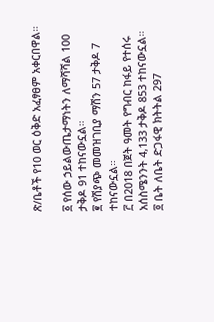ጽ/ቤቶች የ10 ወር ዕቅድ አፈፃፀም አቀርበዋል።

፩ የሰው ኃይልውጤታማነትን ለማሻሻል 100 ታቅዶ 91 ተከናውኗል።
፪ የሽያጭ መመዝገቢያ ማሽን 57 ታቅዶ 7 ተከናውኗል።
፫ በ2018 በጀት ዓመት የግብር ከፋይ የተሰሩ አሰስሜንንት 4,133 ታቅዶ 853 ተከናውኗል።
፬ ቤት ለቤት ድጋፋዊ ክትትል 297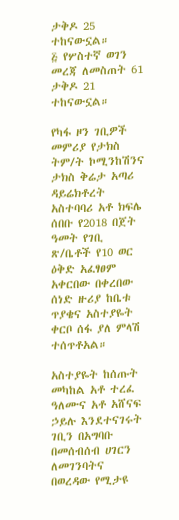ታቅዶ 25 ተከናውኗል።
፭ የሦስተኛ ወገን መረጃ ለመስጠት 61 ታቅዶ 21 ተከናውኗል።

የካፋ ዞን ገቢዎች መምሪያ የታክስ ትም/ት ኮሚንከሽንና ታክስ ቅሬታ አጣሪ ዳይሬክቶረት አስተባባሪ አቶ ክፍሌ ሰበቡ የ2018 በጀት ዓመት የገቢ ጽ/ቤቶች የ10 ወር ዕቅድ አፈፃፀም አቀርበው በቀረበው ሰነድ ዙሪያ ከቤቱ ጥያቄና አስተያዬት ቀርቦ ሰፋ ያለ ምላሽ ተሰጥቶአል።

አስተያዬት ከሰጡት መካከል አቶ ተረፈ ዓለሙና አቶ አሸናፍ ኃይሉ እንደተናገሩት ገቢን በአግባቡ በመሰብሰብ ሀገርን ለመገንባትና በወረዳው የሚታዩ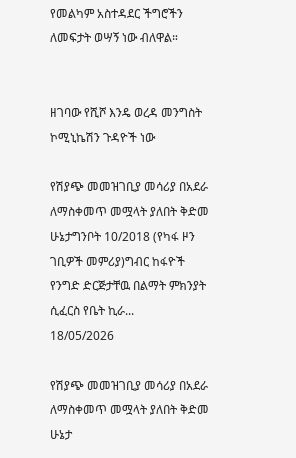የመልካም አስተዳደር ችግሮችን ለመፍታት ወሣኝ ነው ብለዋል።


ዘገባው የሺሾ እንዴ ወረዳ መንግስት ኮሚኒኬሽን ጉዳዮች ነው

የሽያጭ መመዝገቢያ መሳሪያ በአደራ ለማስቀመጥ መሟላት ያለበት ቅድመ ሁኔታግንቦት 10/2018 (የካፋ ዞን ገቢዎች መምሪያ)ግብር ከፋዮች የንግድ ድርጅታቸዉ በልማት ምክንያት ሲፈርስ የቤት ኪራ...
18/05/2026

የሽያጭ መመዝገቢያ መሳሪያ በአደራ ለማስቀመጥ መሟላት ያለበት ቅድመ ሁኔታ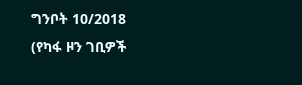ግንቦት 10/2018 (የካፋ ዞን ገቢዎች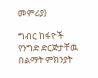መምሪያ)

ግብር ከፋዮች የንግድ ድርጅታቸዉ በልማት ምክንያት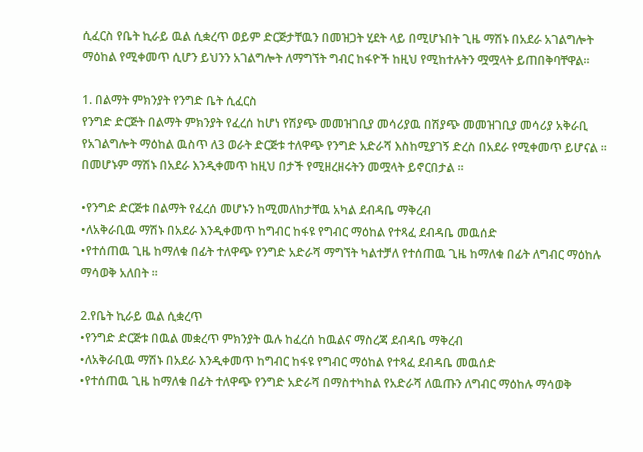ሲፈርስ የቤት ኪራይ ዉል ሲቋረጥ ወይም ድርጅታቸዉን በመዝጋት ሂደት ላይ በሚሆኑበት ጊዜ ማሽኑ በአደራ አገልግሎት ማዕከል የሚቀመጥ ሲሆን ይህንን አገልግሎት ለማግኘት ግብር ከፋዮች ከዚህ የሚከተሉትን ሟሟላት ይጠበቅባቸዋል፡፡

1. በልማት ምክንያት የንግድ ቤት ሲፈርስ
የንግድ ድርጅት በልማት ምክንያት የፈረሰ ከሆነ የሽያጭ መመዝገቢያ መሳሪያዉ በሽያጭ መመዝገቢያ መሳሪያ አቅራቢ የአገልግሎት ማዕከል ዉስጥ ለ3 ወራት ድርጅቱ ተለዋጭ የንግድ አድራሻ እስከሚያገኝ ድረስ በአደራ የሚቀመጥ ይሆናል ፡፡ በመሆኑም ማሽኑ በአደራ እንዲቀመጥ ከዚህ በታች የሚዘረዘሩትን መሟላት ይኖርበታል ፡፡

•የንግድ ድርጅቱ በልማት የፈረሰ መሆኑን ከሚመለከታቸዉ አካል ደብዳቤ ማቅረብ
•ለአቅራቢዉ ማሽኑ በአደራ እንዲቀመጥ ከግብር ከፋዩ የግብር ማዕከል የተጻፈ ደብዳቤ መዉሰድ
•የተሰጠዉ ጊዜ ከማለቁ በፊት ተለዋጭ የንግድ አድራሻ ማግኘት ካልተቻለ የተሰጠዉ ጊዜ ከማለቁ በፊት ለግብር ማዕከሉ ማሳወቅ አለበት ፡፡

2.የቤት ኪራይ ዉል ሲቋረጥ
•የንግድ ድርጅቱ በዉል መቋረጥ ምክንያት ዉሉ ከፈረሰ ከዉልና ማስረጃ ደብዳቤ ማቅረብ
•ለአቅራቢዉ ማሽኑ በአደራ እንዲቀመጥ ከግብር ከፋዩ የግብር ማዕከል የተጻፈ ደብዳቤ መዉሰድ
•የተሰጠዉ ጊዜ ከማለቁ በፊት ተለዋጭ የንግድ አድራሻ በማስተካከል የአድራሻ ለዉጡን ለግብር ማዕከሉ ማሳወቅ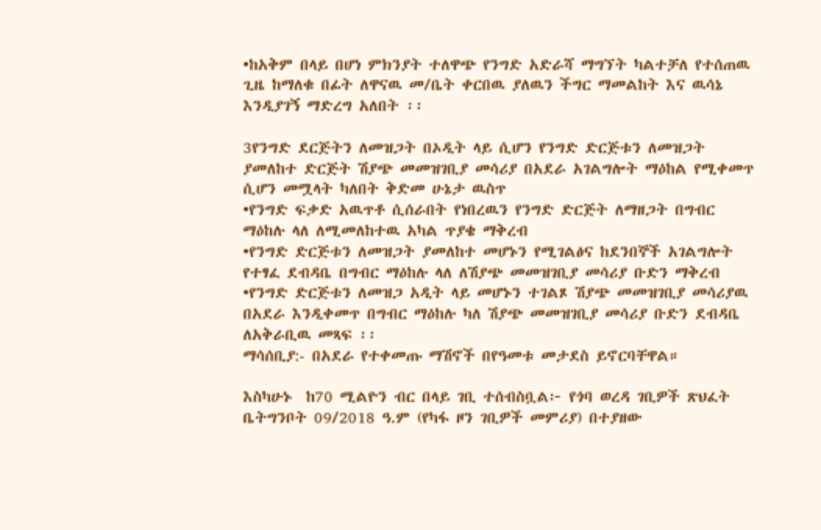•ከአቅም በላይ በሆነ ምክንያት ተለዋጭ የንግድ አድራሻ ማግኘት ካልተቻለ የተሰጠዉ ጊዜ ከማለቁ በፊት ለዋናዉ መ/ቤት ቀርበዉ ያለዉን ችግር ማመልከት እና ዉሳኔ እንዲያገኝ ማድረግ አለበት ፡፡

3የንግድ ደርጅትን ለመዝጋት በኦዲት ላይ ሲሆን የንግድ ድርጅቱን ለመዝጋት ያመለከተ ድርጅት ሽያጭ መመዝገቢያ መሳሪያ በአደራ አገልግሎት ማዕከል የሚቀመጥ ሲሆን መሟላት ካለበት ቅድመ ሁኔታ ዉስጥ
•የንግድ ፍቃድ አዉጥቶ ሲሰራበት የነበረዉን የንግድ ድርጅት ለማዘጋት በግብር ማዕከሉ ላለ ለሚመለከተዉ አካል ጥያቄ ማቅረብ
•የንግድ ድርጅቱን ለመዝጋት ያመለከተ መሆኑን የሚገልፅና ከደንበኞች አገልግሎት የተፃፈ ደብዳቤ በግብር ማዕከሉ ላለ ለሽያጭ መመዝገቢያ መሳሪያ ቡድን ማቅረብ
•የንግድ ድርጅቱን ለመዝጋ አዲት ላይ መሆኑን ተገልጾ ሽያጭ መመዝገቢያ መሳሪያዉ በአደራ እንዲቀመጥ በግብር ማዕከሉ ካለ ሽያጭ መመዝገቢያ መሳሪያ ቡድን ደብዳቤ ለአቅራቢዉ መጻፍ ፡፡
ማሳሰቢያ:- በአደራ የተቀመጡ ማሽኖች በየዓመቱ መታደስ ይኖርባቸዋል።

እስካሁኑ  ከ70 ሚልዮን ብር በላይ ገቢ ተሰብስቧል፦ የጎባ ወረዳ ገቢዎች ጽህፈት ቤትግንቦት 09/2018 ዓ.ም (የካፋ ዞን ገቢዎች መምሪያ) በተያዘው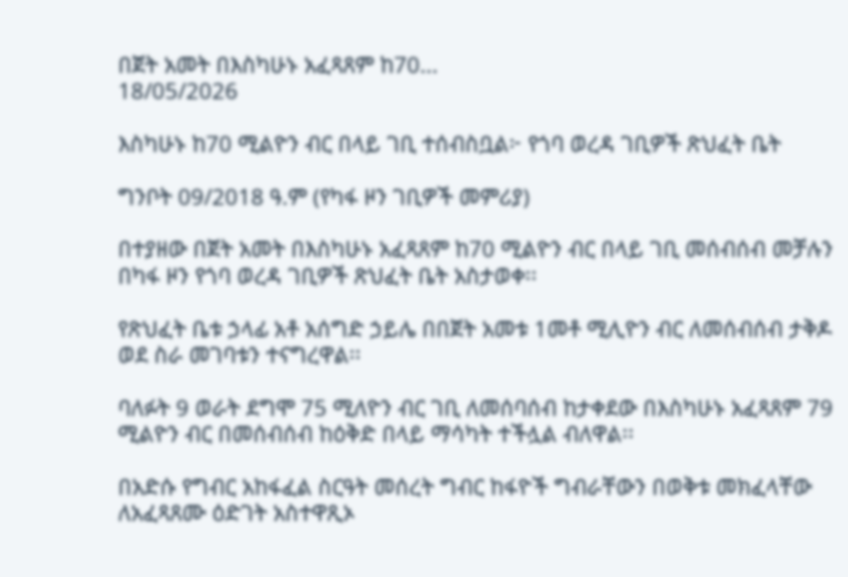በጀት አመት በእስካሁኑ አፈጻጸም ከ70...
18/05/2026

እስካሁኑ ከ70 ሚልዮን ብር በላይ ገቢ ተሰብስቧል፦ የጎባ ወረዳ ገቢዎች ጽህፈት ቤት

ግንቦት 09/2018 ዓ.ም (የካፋ ዞን ገቢዎች መምሪያ)

በተያዘው በጀት አመት በእስካሁኑ አፈጻጸም ከ70 ሚልዮን ብር በላይ ገቢ መሰብሰብ መቻሉን በካፋ ዞን የጎባ ወረዳ ገቢዎች ጽህፈት ቤት አስታወቀ፡፡

የጽህፈት ቤቱ ኃላፊ አቶ አሰግድ ኃይሌ በበጀት አመቱ 1መቶ ሚሊዮን ብር ለመሰብሰብ ታቅዶ ወደ ስራ መገባቱን ተናግረዋል፡፡

ባለፉት 9 ወራት ደግሞ 75 ሚለዮን ብር ገቢ ለመሰባሰብ ከታቀደው በእስካሁኑ አፈጻጸም 79 ሚልዮን ብር በመሰብሰብ ከዕቅድ በላይ ማሳካት ተችሏል ብለዋል፡፡

በአድሱ የግብር አከፋፈል ስርዓት መሰረት ግብር ከፋዮች ግብራቸውን በወቅቱ መክፈላቸው ለአፈጻጸሙ ዕድገት አስተዋጺኦ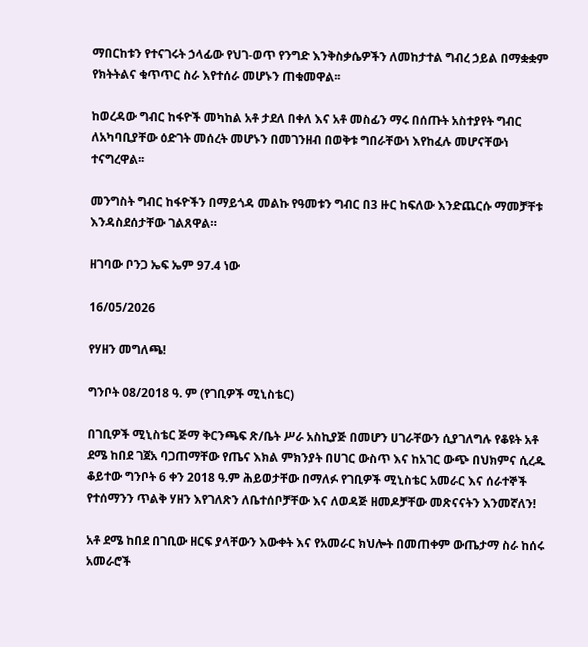ማበርከቱን የተናገሩት ኃላፊው የህገ-ወጥ የንግድ እንቅስቃሴዎችን ለመከታተል ግብረ ኃይል በማቋቋም የክትትልና ቁጥጥር ስራ እየተሰራ መሆኑን ጠቁመዋል፡፡

ከወረዳው ግብር ከፋዮች መካከል አቶ ታደለ በቀለ እና አቶ መስፊን ማሩ በሰጡት አስተያየት ግብር ለአካባቢያቸው ዕድገት መሰረት መሆኑን በመገንዘብ በወቅቱ ግበራቸውነ እየከፈሉ መሆናቸውነ ተናግረዋል፡፡

መንግስት ግብር ከፋዮችን በማይጎዳ መልኩ የዓመቱን ግብር በ3 ዙር ከፍለው እንድጨርሱ ማመቻቸቱ እንዳስደሰታቸው ገልጸዋል።

ዘገባው ቦንጋ ኤፍ ኤም 97.4 ነው

16/05/2026

የሃዘን መግለጫ!

ግንቦት 08/2018 ዓ. ም (የገቢዎች ሚኒስቴር)

በገቢዎች ሚኒስቴር ጅማ ቅርንጫፍ ጽ/ቤት ሥራ አስኪያጅ በመሆን ሀገራቸውን ሲያገለግሉ የቆዩት አቶ ደሜ ከበደ ገጀአ ባጋጠማቸው የጤና እክል ምክንያት በሀገር ውስጥ እና ከአገር ውጭ በህክምና ሲረዱ ቆይተው ግንቦት 6 ቀን 2018 ዓ.ም ሕይወታቸው በማለፉ የገቢዎች ሚኒስቴር አመራር እና ሰራተኞች የተሰማንን ጥልቅ ሃዘን እየገለጽን ለቤተሰቦቻቸው እና ለወዳጅ ዘመዶቻቸው መጽናናትን እንመኛለን!

አቶ ደሜ ከበደ በገቢው ዘርፍ ያላቸውን እውቀት እና የአመራር ክህሎት በመጠቀም ውጤታማ ስራ ከሰሩ አመራሮች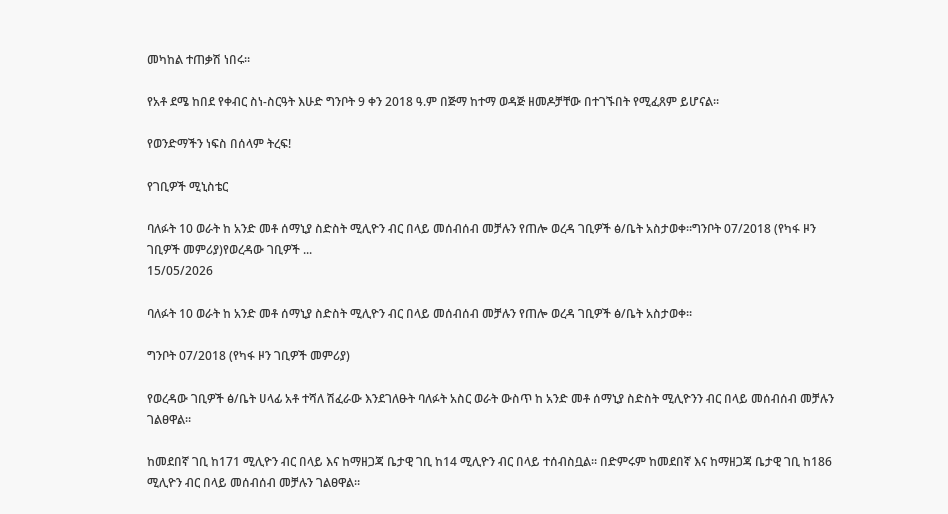መካከል ተጠቃሽ ነበሩ።

የአቶ ደሜ ከበደ የቀብር ስነ-ስርዓት እሁድ ግንቦት 9 ቀን 2018 ዓ.ም በጅማ ከተማ ወዳጅ ዘመዶቻቸው በተገኙበት የሚፈጸም ይሆናል፡፡

የወንድማችን ነፍስ በሰላም ትረፍ!

የገቢዎች ሚኒስቴር

ባለፉት 10 ወራት ከ አንድ መቶ ሰማኒያ ስድስት ሚሊዮን ብር በላይ መሰብሰብ መቻሉን የጠሎ ወረዳ ገቢዎች ፅ/ቤት አስታወቀ።ግንቦት 07/2018 (የካፋ ዞን ገቢዎች መምሪያ)የወረዳው ገቢዎች ...
15/05/2026

ባለፉት 10 ወራት ከ አንድ መቶ ሰማኒያ ስድስት ሚሊዮን ብር በላይ መሰብሰብ መቻሉን የጠሎ ወረዳ ገቢዎች ፅ/ቤት አስታወቀ።

ግንቦት 07/2018 (የካፋ ዞን ገቢዎች መምሪያ)

የወረዳው ገቢዎች ፅ/ቤት ሀላፊ አቶ ተሻለ ሽፈራው እንደገለፁት ባለፉት አስር ወራት ውስጥ ከ አንድ መቶ ሰማኒያ ስድስት ሚሊዮንን ብር በላይ መሰብሰብ መቻሉን ገልፀዋል።

ከመደበኛ ገቢ ከ171 ሚሊዮን ብር በላይ እና ከማዘጋጃ ቤታዊ ገቢ ከ14 ሚሊዮን ብር በላይ ተሰብስቧል። በድምሩም ከመደበኛ እና ከማዘጋጃ ቤታዊ ገቢ ከ186 ሚሊዮን ብር በላይ መሰብሰብ መቻሉን ገልፀዋል።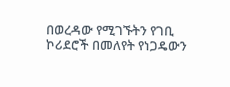በወረዳው የሚገኙትን የገቢ ኮሪደሮች በመለየት የነጋዴውን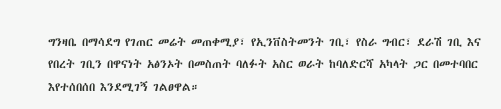ግንዛቤ በማሳደግ የገጠር መሬት መጠቀሚያ፣ የኢንቨስትመንት ገቢ፣ የስራ ግብር፣ ደራሽ ገቢ እና የበረት ገቢን በዋናነት አፅንኦት በመስጠት ባለፉት አስር ወራት ከባለድርሻ አካላት ጋር በመተባበር እየተሰበሰበ እንደሚገኝ ገልፀዋል።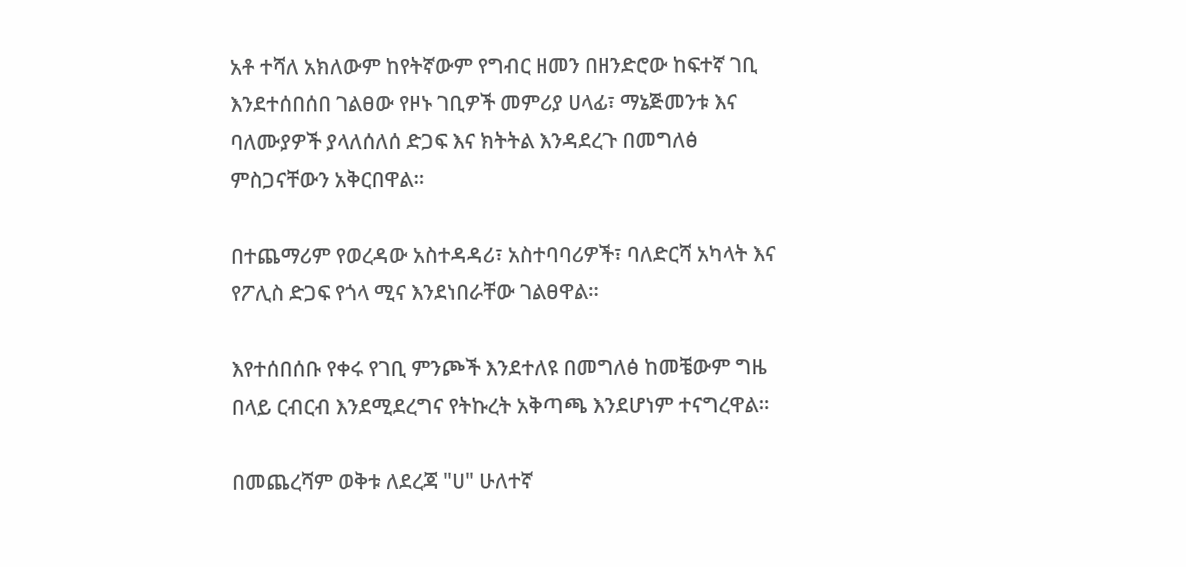አቶ ተሻለ አክለውም ከየትኛውም የግብር ዘመን በዘንድሮው ከፍተኛ ገቢ እንደተሰበሰበ ገልፀው የዞኑ ገቢዎች መምሪያ ሀላፊ፣ ማኔጅመንቱ እና ባለሙያዎች ያላለሰለሰ ድጋፍ እና ክትትል እንዳደረጉ በመግለፅ ምስጋናቸውን አቅርበዋል።

በተጨማሪም የወረዳው አስተዳዳሪ፣ አስተባባሪዎች፣ ባለድርሻ አካላት እና የፖሊስ ድጋፍ የጎላ ሚና እንደነበራቸው ገልፀዋል።

እየተሰበሰቡ የቀሩ የገቢ ምንጮች እንደተለዩ በመግለፅ ከመቼውም ግዜ በላይ ርብርብ እንደሚደረግና የትኩረት አቅጣጫ እንደሆነም ተናግረዋል።

በመጨረሻም ወቅቱ ለደረጃ "ሀ" ሁለተኛ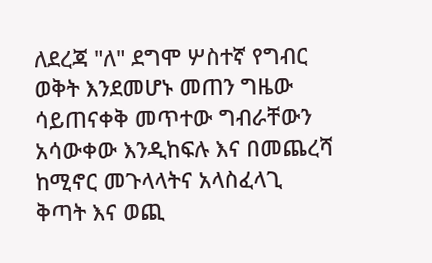ለደረጃ "ለ" ደግሞ ሦስተኛ የግብር ወቅት እንደመሆኑ መጠን ግዜው ሳይጠናቀቅ መጥተው ግብራቸውን አሳውቀው እንዲከፍሉ እና በመጨረሻ ከሚኖር መጉላላትና አላስፈላጊ ቅጣት እና ወጪ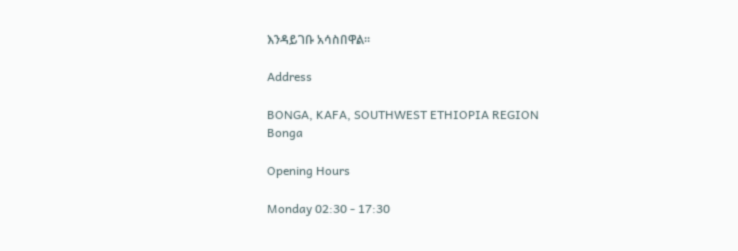እንዳይገቡ አሳስበዋል።

Address

BONGA, KAFA, SOUTHWEST ETHIOPIA REGION
Bonga

Opening Hours

Monday 02:30 - 17:30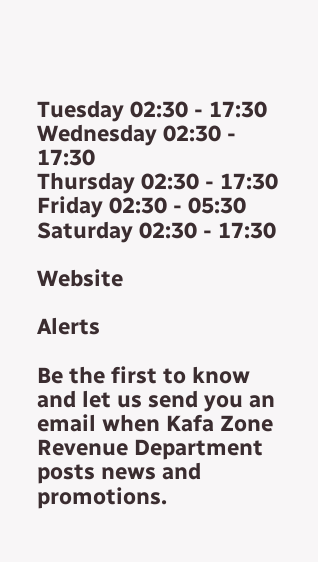Tuesday 02:30 - 17:30
Wednesday 02:30 - 17:30
Thursday 02:30 - 17:30
Friday 02:30 - 05:30
Saturday 02:30 - 17:30

Website

Alerts

Be the first to know and let us send you an email when Kafa Zone Revenue Department posts news and promotions.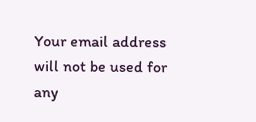Your email address will not be used for any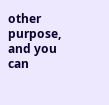other purpose, and you can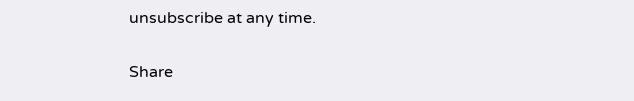unsubscribe at any time.

Share